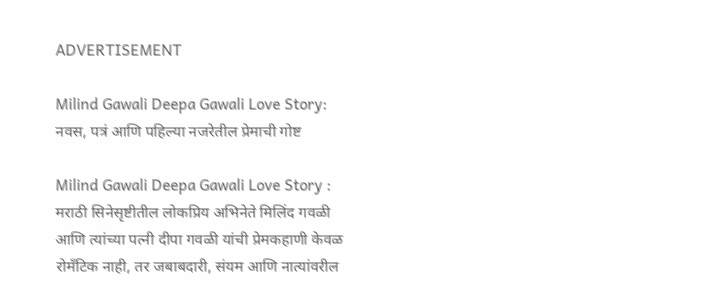ADVERTISEMENT

Milind Gawali Deepa Gawali Love Story: नवस, पत्रं आणि पहिल्या नजरेतील प्रेमाची गोष्ट

Milind Gawali Deepa Gawali Love Story : मराठी सिनेसृष्टीतील लोकप्रिय अभिनेते मिलिंद गवळी आणि त्यांच्या पत्नी दीपा गवळी यांची प्रेमकहाणी केवळ रोमँटिक नाही, तर जबाबदारी, संयम आणि नात्यांवरील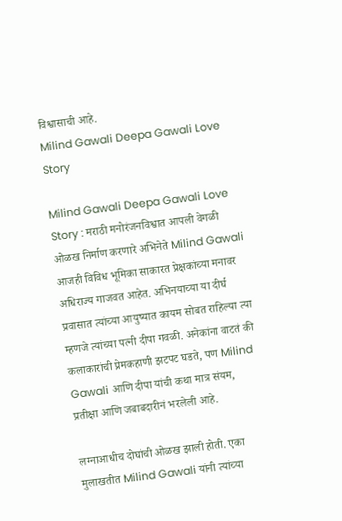विश्वासाची आहे.
Milind Gawali Deepa Gawali Love Story

Milind Gawali Deepa Gawali Love Story : मराठी मनोरंजनविश्वात आपली वेगळी ओळख निर्माण करणारे अभिनेते Milind Gawali आजही विविध भूमिका साकारत प्रेक्षकांच्या मनावर अधिराज्य गाजवत आहेत. अभिनयाच्या या दीर्घ प्रवासात त्यांच्या आयुष्यात कायम सोबत राहिल्या त्या म्हणजे त्यांच्या पत्नी दीपा गवळी. अनेकांना वाटतं की कलाकारांची प्रेमकहाणी झटपट घडते, पण Milind Gawali आणि दीपा यांची कथा मात्र संयम, प्रतीक्षा आणि जबाबदारीनं भरलेली आहे.

लग्नाआधीच दोघांची ओळख झाली होती. एका मुलाखतीत Milind Gawali यांनी त्यांच्या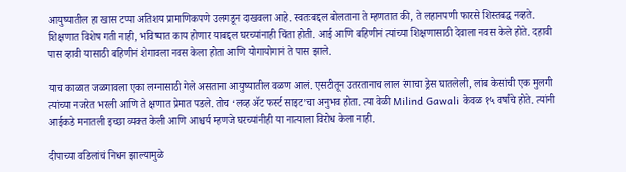आयुष्यातील हा खास टप्पा अतिशय प्रामाणिकपणे उलगडून दाखवला आहे. स्वतःबद्दल बोलताना ते म्हणतात की, ते लहानपणी फारसे शिस्तबद्ध नव्हते. शिक्षणात विशेष गती नाही, भविष्यात काय होणार याबद्दल घरच्यांनाही चिंता होती. आई आणि बहिणीनं त्यांच्या शिक्षणासाठी देवाला नवस केले होते. दहावी पास व्हावी यासाठी बहिणीनं शेगावला नवस केला होता आणि योगायोगानं ते पास झाले.

याच काळात जळगावला एका लग्नासाठी गेले असताना आयुष्यातील वळण आलं. एसटीतून उतरतानाच लाल रंगाचा ड्रेस घातलेली, लांब केसांची एक मुलगी त्यांच्या नजरेत भरली आणि ते क्षणात प्रेमात पडले. तोच ‘लव्ह ॲट फर्स्ट साइट’चा अनुभव होता. त्या वेळी Milind Gawali केवळ १५ वर्षांचे होते. त्यांनी आईकडे मनातली इच्छा व्यक्त केली आणि आश्चर्य म्हणजे घरच्यांनीही या नात्याला विरोध केला नाही.

दीपाच्या वडिलांचं निधन झाल्यामुळे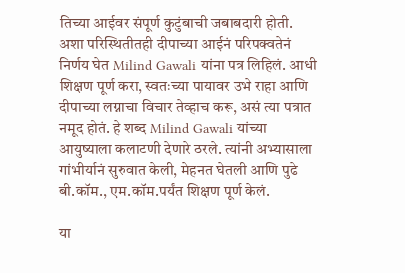तिच्या आईवर संपूर्ण कुटुंबाची जबाबदारी होती. अशा परिस्थितीतही दीपाच्या आईनं परिपक्वतेनं निर्णय घेत Milind Gawali यांना पत्र लिहिलं. आधी शिक्षण पूर्ण करा, स्वतःच्या पायावर उभे राहा आणि दीपाच्या लग्नाचा विचार तेव्हाच करू, असं त्या पत्रात नमूद होतं. हे शब्द Milind Gawali यांच्या आयुष्याला कलाटणी देणारे ठरले. त्यांनी अभ्यासाला गांभीर्यानं सुरुवात केली, मेहनत घेतली आणि पुढे बी.कॉम., एम.कॉम.पर्यंत शिक्षण पूर्ण केलं.

या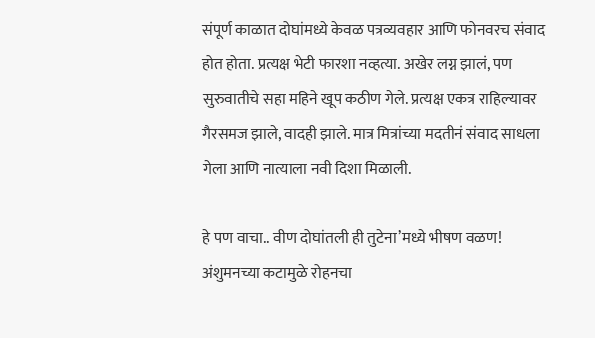संपूर्ण काळात दोघांमध्ये केवळ पत्रव्यवहार आणि फोनवरच संवाद होत होता. प्रत्यक्ष भेटी फारशा नव्हत्या. अखेर लग्न झालं, पण सुरुवातीचे सहा महिने खूप कठीण गेले. प्रत्यक्ष एकत्र राहिल्यावर गैरसमज झाले, वादही झाले. मात्र मित्रांच्या मदतीनं संवाद साधला गेला आणि नात्याला नवी दिशा मिळाली.

हे पण वाचा.. वीण दोघांतली ही तुटेना’मध्ये भीषण वळण! अंशुमनच्या कटामुळे रोहनचा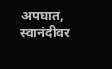अपघात, स्वानंदीवर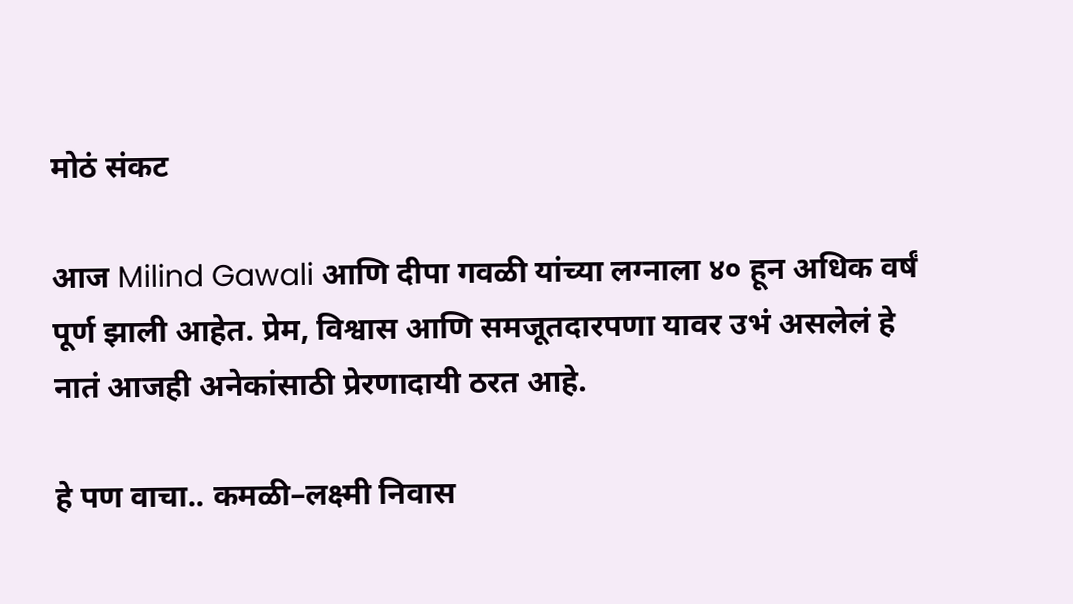मोठं संकट

आज Milind Gawali आणि दीपा गवळी यांच्या लग्नाला ४० हून अधिक वर्षं पूर्ण झाली आहेत. प्रेम, विश्वास आणि समजूतदारपणा यावर उभं असलेलं हे नातं आजही अनेकांसाठी प्रेरणादायी ठरत आहे.

हे पण वाचा.. कमळी–लक्ष्मी निवास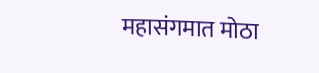महासंगमात मोठा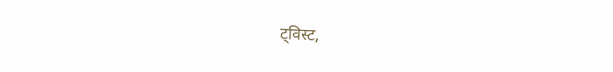ट्विस्ट,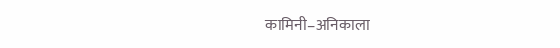कामिनी–अनिकाला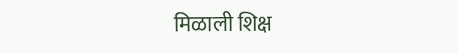मिळाली शिक्ष